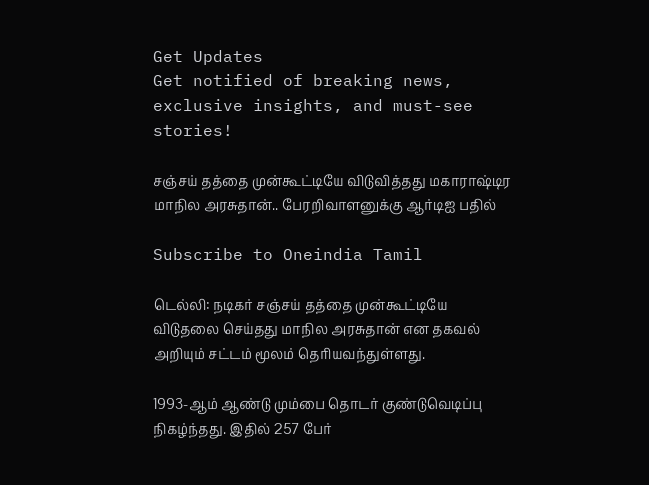Get Updates
Get notified of breaking news, exclusive insights, and must-see stories!

சஞ்சய் தத்தை முன்கூட்டியே விடுவித்தது மகாராஷ்டிர மாநில அரசுதான்.. பேரறிவாளனுக்கு ஆர்டிஐ பதில்

Subscribe to Oneindia Tamil

டெல்லி: நடிகர் சஞ்சய் தத்தை முன்கூட்டியே விடுதலை செய்தது மாநில அரசுதான் என தகவல் அறியும் சட்டம் மூலம் தெரியவந்துள்ளது.

1993-ஆம் ஆண்டு மும்பை தொடர் குண்டுவெடிப்பு நிகழ்ந்தது. இதில் 257 பேர்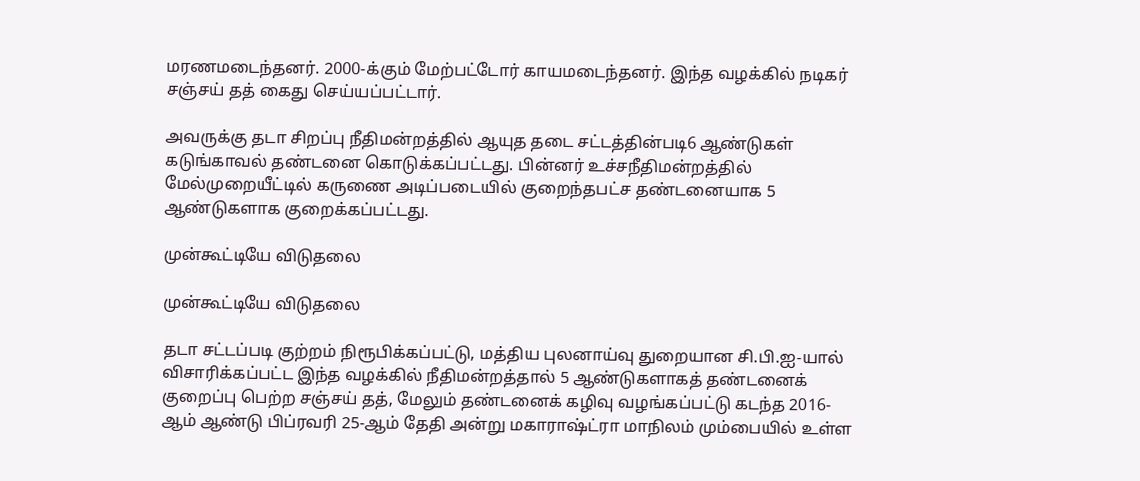மரணமடைந்தனர். 2000-க்கும் மேற்பட்டோர் காயமடைந்தனர். இந்த வழக்கில் நடிகர் சஞ்சய் தத் கைது செய்யப்பட்டார்.

அவருக்கு தடா சிறப்பு நீதிமன்றத்தில் ஆயுத தடை சட்டத்தின்படி6 ஆண்டுகள் கடுங்காவல் தண்டனை கொடுக்கப்பட்டது. பின்னர் உச்சநீதிமன்றத்தில் மேல்முறையீட்டில் கருணை அடிப்படையில் குறைந்தபட்ச தண்டனையாக 5 ஆண்டுகளாக குறைக்கப்பட்டது.

முன்கூட்டியே விடுதலை

முன்கூட்டியே விடுதலை

தடா சட்டப்படி குற்றம் நிரூபிக்கப்பட்டு, மத்திய புலனாய்வு துறையான சி.பி.ஐ-யால் விசாரிக்கப்பட்ட இந்த வழக்கில் நீதிமன்றத்தால் 5 ஆண்டுகளாகத் தண்டனைக் குறைப்பு பெற்ற சஞ்சய் தத், மேலும் தண்டனைக் கழிவு வழங்கப்பட்டு கடந்த 2016-ஆம் ஆண்டு பிப்ரவரி 25-ஆம் தேதி அன்று மகாராஷ்ட்ரா மாநிலம் மும்பையில் உள்ள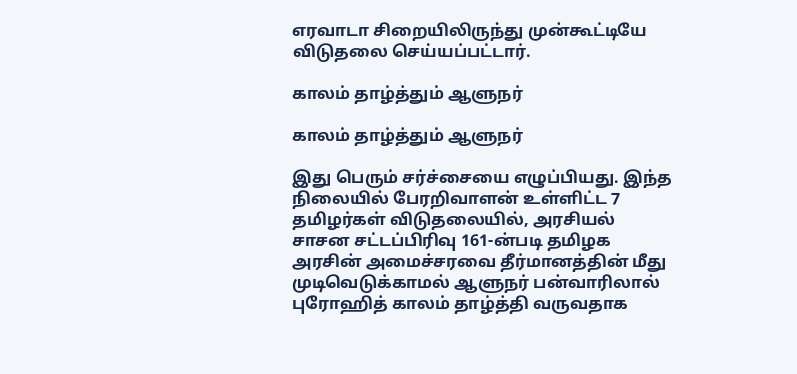எரவாடா சிறையிலிருந்து முன்கூட்டியே விடுதலை செய்யப்பட்டார்.

காலம் தாழ்த்தும் ஆளுநர்

காலம் தாழ்த்தும் ஆளுநர்

இது பெரும் சர்ச்சையை எழுப்பியது. இந்த நிலையில் பேரறிவாளன் உள்ளிட்ட 7 தமிழர்கள் விடுதலையில், அரசியல் சாசன சட்டப்பிரிவு 161-ன்படி தமிழக அரசின் அமைச்சரவை தீர்மானத்தின் மீது முடிவெடுக்காமல் ஆளுநர் பன்வாரிலால் புரோஹித் காலம் தாழ்த்தி வருவதாக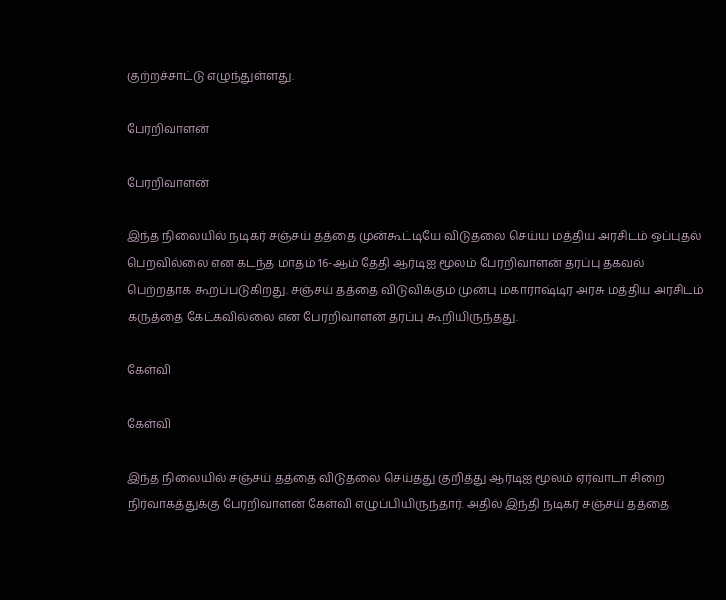குற்றச்சாட்டு எழுந்துள்ளது.

பேரறிவாளன்

பேரறிவாளன்

இந்த நிலையில் நடிகர் சஞ்சய் தத்தை முன்கூட்டியே விடுதலை செய்ய மத்திய அரசிடம் ஒப்புதல் பெறவில்லை என கடந்த மாதம் 16-ஆம் தேதி ஆர்டிஐ மூலம் பேரறிவாளன் தரப்பு தகவல் பெற்றதாக கூறப்படுகிறது. சஞ்சய் தத்தை விடுவிக்கும் முன்பு மகாராஷ்டிர அரசு மத்திய அரசிடம் கருத்தை கேட்கவில்லை என பேரறிவாளன் தரப்பு கூறியிருந்தது.

கேள்வி

கேள்வி

இந்த நிலையில் சஞ்சய் தத்தை விடுதலை செய்தது குறித்து ஆர்டிஐ மூலம் ஏர்வாடா சிறை நிர்வாகத்துக்கு பேரறிவாளன் கேள்வி எழுப்பியிருந்தார். அதில் இந்தி நடிகர் சஞ்சய் தத்தை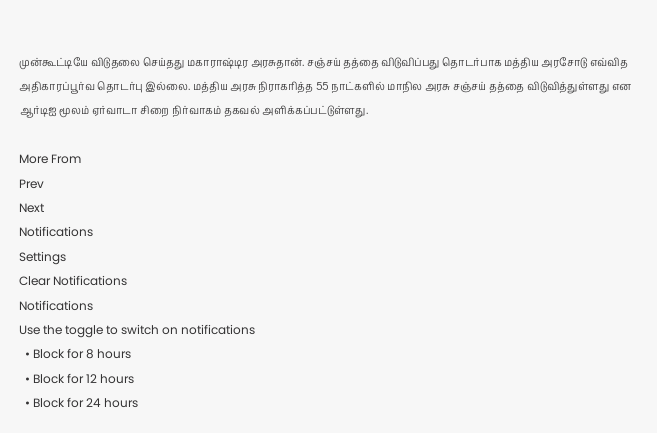முன்கூட்டியே விடுதலை செய்தது மகாராஷ்டிர அரசுதான். சஞ்சய் தத்தை விடுவிப்பது தொடர்பாக மத்திய அரசோடு எவ்வித அதிகாரப்பூர்வ தொடர்பு இல்லை. மத்திய அரசு நிராகரித்த 55 நாட்களில் மாநில அரசு சஞ்சய் தத்தை விடுவித்துள்ளது என ஆர்டிஐ மூலம் ஏர்வாடா சிறை நிர்வாகம் தகவல் அளிக்கப்பட்டுள்ளது.

More From
Prev
Next
Notifications
Settings
Clear Notifications
Notifications
Use the toggle to switch on notifications
  • Block for 8 hours
  • Block for 12 hours
  • Block for 24 hours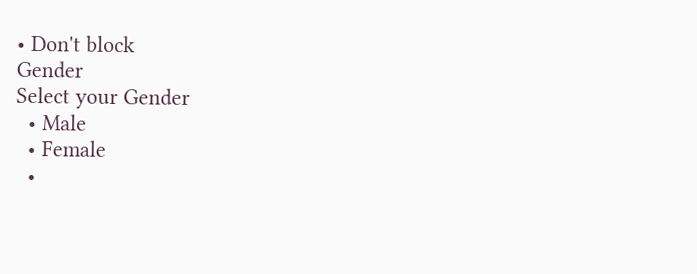• Don't block
Gender
Select your Gender
  • Male
  • Female
  •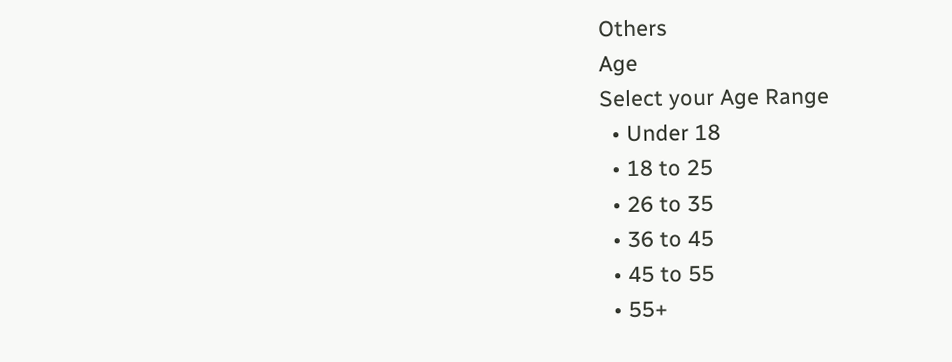Others
Age
Select your Age Range
  • Under 18
  • 18 to 25
  • 26 to 35
  • 36 to 45
  • 45 to 55
  • 55+